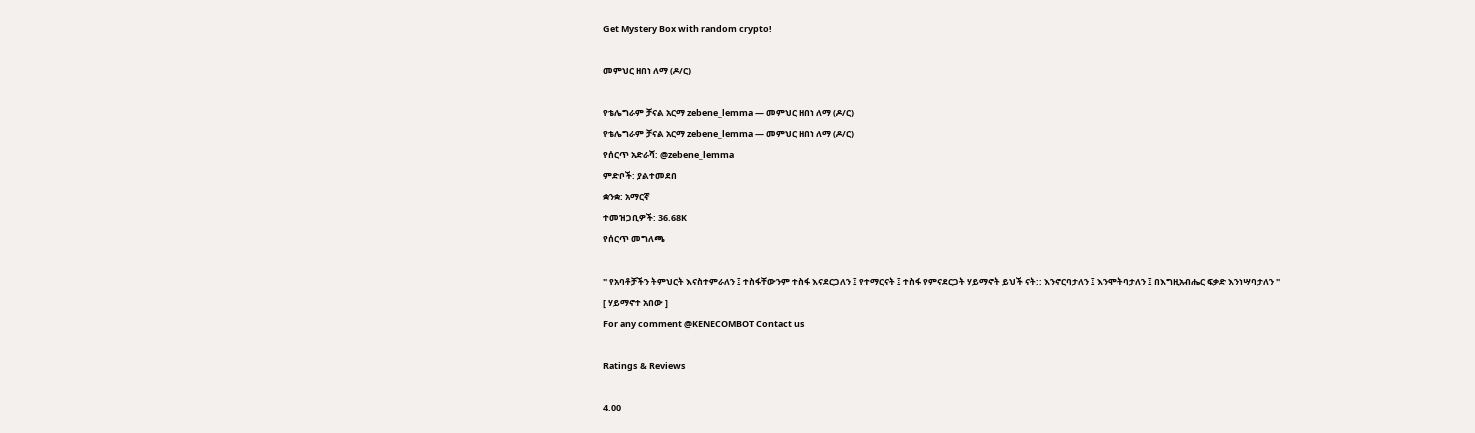Get Mystery Box with random crypto!

መምህር ዘበነ ለማ (ዶ/ር)

የቴሌግራም ቻናል አርማ zebene_lemma — መምህር ዘበነ ለማ (ዶ/ር)
የቴሌግራም ቻናል አርማ zebene_lemma — መምህር ዘበነ ለማ (ዶ/ር)
የሰርጥ አድራሻ: @zebene_lemma
ምድቦች: ያልተመደበ
ቋንቋ: አማርኛ
ተመዝጋቢዎች: 36.68K
የሰርጥ መግለጫ

" የአባቶቻችን ትምህርት እናስተምራለን ፤ ተስፋቸውንም ተስፋ እናደርጋለን ፤ የተማርናት ፤ ተስፋ የምናደርጋት ሃይማኖት ይህች ናት:: እንኖርባታለን ፤ እንሞትባታለን ፤ በእግዚአብሔር ፍቃድ እንነሣባታለን "
[ ሃይማኖተ አበው ]
For any comment @KENECOMBOT Contact us

Ratings & Reviews

4.00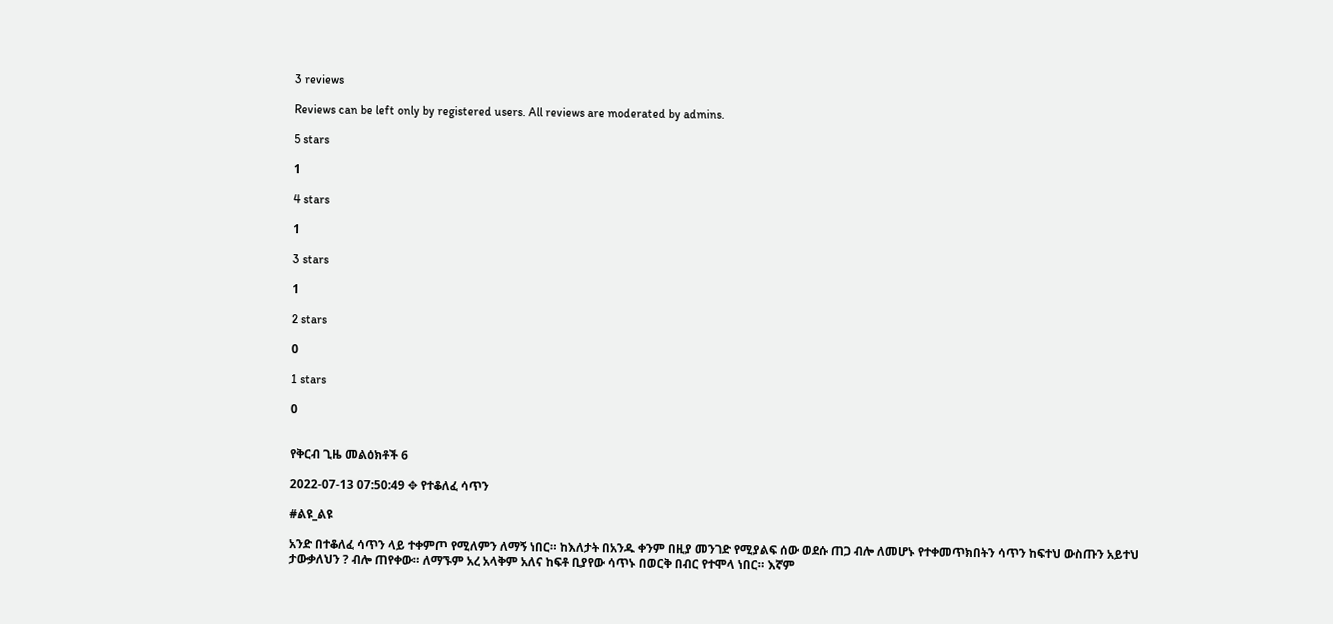3 reviews

Reviews can be left only by registered users. All reviews are moderated by admins.

5 stars

1

4 stars

1

3 stars

1

2 stars

0

1 stars

0


የቅርብ ጊዜ መልዕክቶች 6

2022-07-13 07:50:49 ✥ የተቆለፈ ሳጥን

#ልዩ_ልዩ

አንድ በተቆለፈ ሳጥን ላይ ተቀምጦ የሚለምን ለማኝ ነበር። ከእለታት በአንዱ ቀንም በዚያ መንገድ የሚያልፍ ሰው ወደሱ ጠጋ ብሎ ለመሆኑ የተቀመጥክበትን ሳጥን ከፍተህ ውስጡን አይተህ ታውቃለህን ? ብሎ ጠየቀው። ለማኙም አረ አላቅም አለና ከፍቶ ቢያየው ሳጥኑ በወርቅ በብር የተሞላ ነበር። እኛም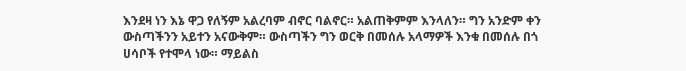እንደዛ ነን እኔ ዋጋ የለኝም አልረባም ብኖር ባልኖር። አልጠቅምም እንላለን። ግን አንድም ቀን ውስጣችንን አይተን አናውቅም። ውስጣችን ግን ወርቅ በመሰሉ አላማዎች እንቁ በመሰሉ በጎ ሀሳቦች የተሞላ ነው። ማይልስ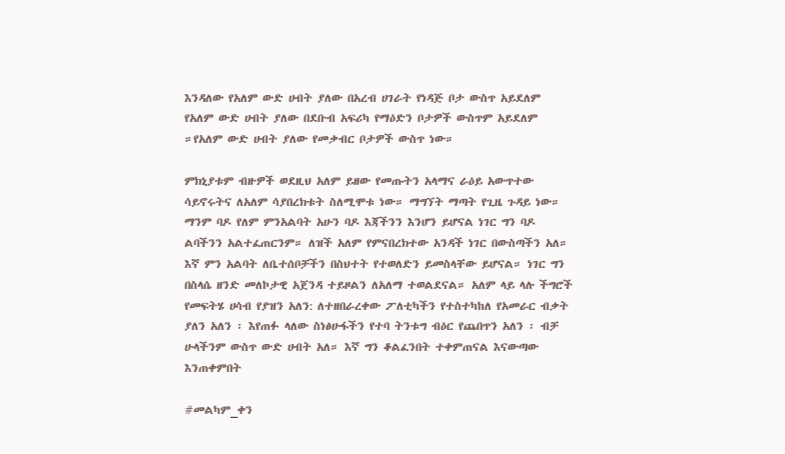እንዳለው የአለም ውድ ሀብት ያለው በአረብ ሀገራት የነዳጅ ቦታ ውስጥ አይደለም የአለም ውድ ሀብት ያለው በደቡብ አፍሪካ የማዕድን ቦታዎች ውስጥም አይደለም ።የአለም ውድ ሀብት ያለው የመቃብር ቦታዎች ውስጥ ነው።

ምክኒያቱም ብዙዎች ወደዚህ አለም ይዘው የመጡትን አላማና ራዕይ አውጥተው ሳይኖሩትና ለአለም ሳያበረክቱት ስለሚሞቱ ነው። ማግኘት ማጣት የጊዜ ጉዳይ ነው። ማንም ባዶ የለም ምንአልባት አሁን ባዶ እጃችንን እንሆን ይሆናል ነገር ግን ባዶ ልባችንን አልተፈጠርንም። ለዝች አለም የምናበረክተው አንዳች ነገር በውስጣችን አለ። እኛ ምን አልባት ለቤተሰቦቻችን በስህተት የተወለድን ይመስላቸው ይሆናል። ነገር ግን በስላሴ ዘንድ መለኮታዊ አጀንዳ ተይዞልን ለአለማ ተወልደናል። አለም ላይ ላሉ ችግሮች የመፍትሄ ሀሳብ የያዝን አለን: ለተዘበራረቀው ፖለቲካችን የተስተካከለ የአመራር ብቃት ያለን አለን ፡ እየጠፉ ላለው ስነፅሁፋችን የተባ ትንቱግ ብዕር የጨበጥን አለን ፡ ብቻ ሁላችንም ውስጥ ውድ ሀብት አለ። እኛ ግን ቆልፈንበት ተቀምጠናል እናውጣው እንጠቀምበት

#መልካም_ቀን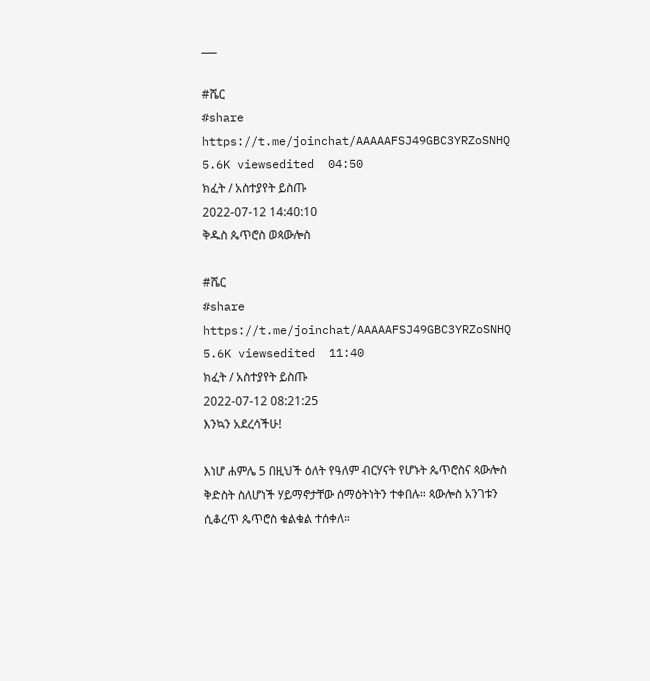___

#ሼር
#share
https://t.me/joinchat/AAAAAFSJ49GBC3YRZoSNHQ
5.6K viewsedited  04:50
ክፈት / አስተያየት ይስጡ
2022-07-12 14:40:10
ቅዱስ ጴጥሮስ ወጳውሎስ

#ሼር
#share
https://t.me/joinchat/AAAAAFSJ49GBC3YRZoSNHQ
5.6K viewsedited  11:40
ክፈት / አስተያየት ይስጡ
2022-07-12 08:21:25
እንኳን አደረሳችሁ!

እነሆ ሐምሌ 5 በዚህች ዕለት የዓለም ብርሃናት የሆኑት ጴጥሮስና ጳውሎስ ቅድስት ስለሆነች ሃይማኖታቸው ሰማዕትነትን ተቀበሉ። ጳውሎስ አንገቱን ሲቆረጥ ጴጥሮስ ቁልቁል ተሰቀለ።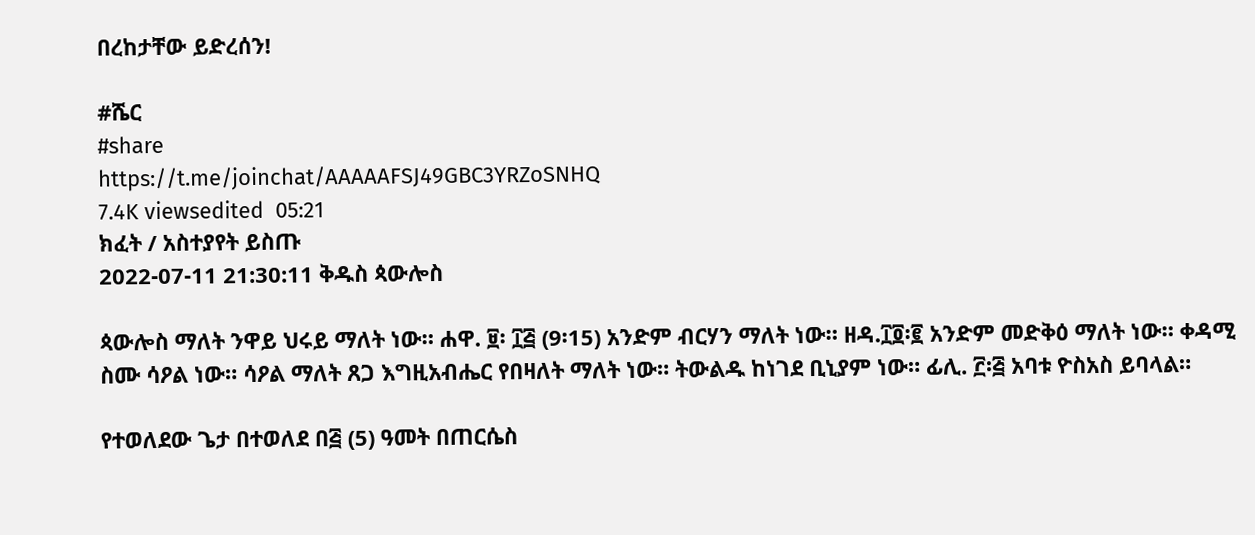በረከታቸው ይድረሰን!

#ሼር
#share
https://t.me/joinchat/AAAAAFSJ49GBC3YRZoSNHQ
7.4K viewsedited  05:21
ክፈት / አስተያየት ይስጡ
2022-07-11 21:30:11 ቅዱስ ጳውሎስ

ጳውሎስ ማለት ንዋይ ህሩይ ማለት ነው። ሐዋ. ፱፡ ፲፭ (9፡15) አንድም ብርሃን ማለት ነው። ዘዳ.፲፬፡፪ አንድም መድቅዕ ማለት ነው። ቀዳሚ ስሙ ሳዖል ነው። ሳዖል ማለት ጸጋ እግዚአብሔር የበዛለት ማለት ነው። ትውልዱ ከነገደ ቢኒያም ነው። ፊሊ. ፫፡፭ አባቱ ዮስአስ ይባላል።

የተወለደው ጌታ በተወለደ በ፭ (5) ዓመት በጠርሴስ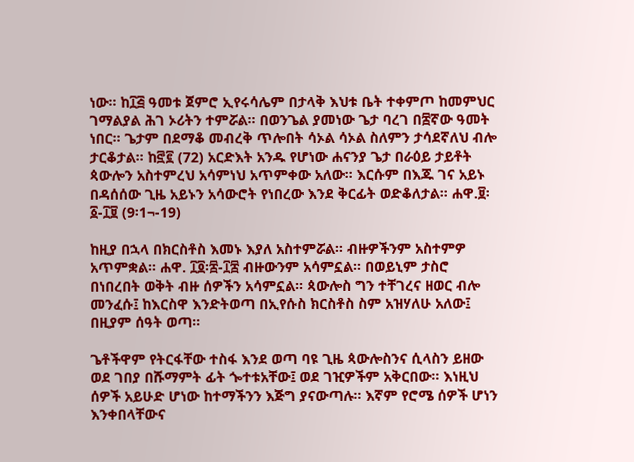ነው። ከ፲፭ ዓመቱ ጀምሮ ኢየሩሳሌም በታላቅ እህቱ ቤት ተቀምጦ ከመምህር ገማልያል ሕገ ኦሪትን ተምሯል። በወንጌል ያመነው ጌታ ባረገ በ፰ኛው ዓመት ነበር። ጌታም በደማቆ መብረቅ ጥሎበት ሳኦል ሳኦል ስለምን ታሳደኛለህ ብሎ ታርቆታል። ከ፸፪ (72) አርድእት አንዱ የሆነው ሐናንያ ጌታ በራዕይ ታይቶት ጳውሎን አስተምረህ አሳምነህ አጥምቀው አለው። እርሱም በእጁ ገና አይኑ በዳሰሰው ጊዜ አይኑን አሳውሮት የነበረው እንደ ቅርፊት ወድቆለታል። ሐዋ.፱፡፩-፲፱ (9፡1¬-19)

ከዚያ በኋላ በክርስቶስ እመኑ እያለ አስተምሯል። ብዙዎችንም አስተምዎ አጥምቋል። ሐዋ. ፲፬፡፰-፲፰ ብዙውንም አሳምኗል። በወይኒም ታስሮ በነበረበት ወቅት ብዙ ሰዎችን አሳምኗል። ጳውሎስ ግን ተቸገረና ዘወር ብሎ መንፈሱ፤ ከእርስዋ እንድትወጣ በኢየሱስ ክርስቶስ ስም አዝሃለሁ አለው፤ በዚያም ሰዓት ወጣ።

ጌቶችዋም የትርፋቸው ተስፋ እንደ ወጣ ባዩ ጊዜ ጳውሎስንና ሲላስን ይዘው ወደ ገበያ በሹማምት ፊት ጐተቱአቸው፤ ወደ ገዢዎችም አቅርበው። እነዚህ ሰዎች አይሁድ ሆነው ከተማችንን እጅግ ያናውጣሉ። እኛም የሮሜ ሰዎች ሆነን እንቀበላቸውና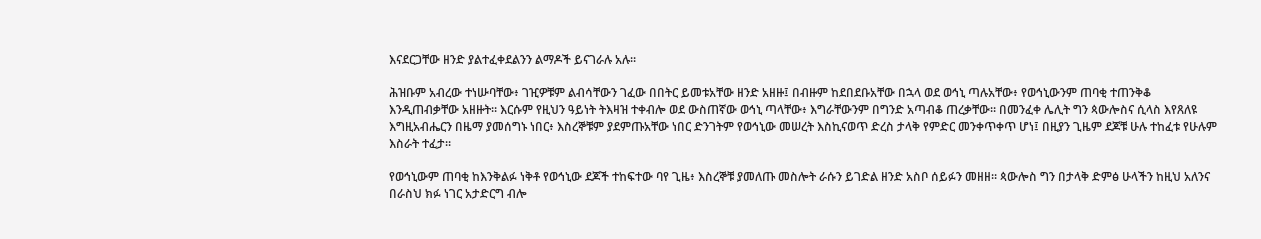እናደርጋቸው ዘንድ ያልተፈቀደልንን ልማዶች ይናገራሉ አሉ።

ሕዝቡም አብረው ተነሡባቸው፥ ገዢዎቹም ልብሳቸውን ገፈው በበትር ይመቱአቸው ዘንድ አዘዙ፤ በብዙም ከደበደቡአቸው በኋላ ወደ ወኅኒ ጣሉአቸው፥ የወኅኒውንም ጠባቂ ተጠንቅቆ እንዲጠብቃቸው አዘዙት። እርሱም የዚህን ዓይነት ትእዛዝ ተቀብሎ ወደ ውስጠኛው ወኅኒ ጣላቸው፥ እግራቸውንም በግንድ አጣብቆ ጠረቃቸው። በመንፈቀ ሌሊት ግን ጳውሎስና ሲላስ እየጸለዩ እግዚአብሔርን በዜማ ያመሰግኑ ነበር፥ እስረኞቹም ያደምጡአቸው ነበር ድንገትም የወኅኒው መሠረት እስኪናወጥ ድረስ ታላቅ የምድር መንቀጥቀጥ ሆነ፤ በዚያን ጊዜም ደጆቹ ሁሉ ተከፈቱ የሁሉም እስራት ተፈታ።

የወኅኒውም ጠባቂ ከእንቅልፉ ነቅቶ የወኅኒው ደጆች ተከፍተው ባየ ጊዜ፥ እስረኞቹ ያመለጡ መስሎት ራሱን ይገድል ዘንድ አስቦ ሰይፉን መዘዘ። ጳውሎስ ግን በታላቅ ድምፅ ሁላችን ከዚህ አለንና በራስህ ክፉ ነገር አታድርግ ብሎ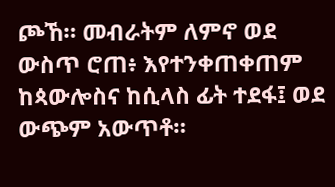ጮኸ። መብራትም ለምኖ ወደ ውስጥ ሮጠ፥ እየተንቀጠቀጠም ከጳውሎስና ከሲላስ ፊት ተደፋ፤ ወደ ውጭም አውጥቶ።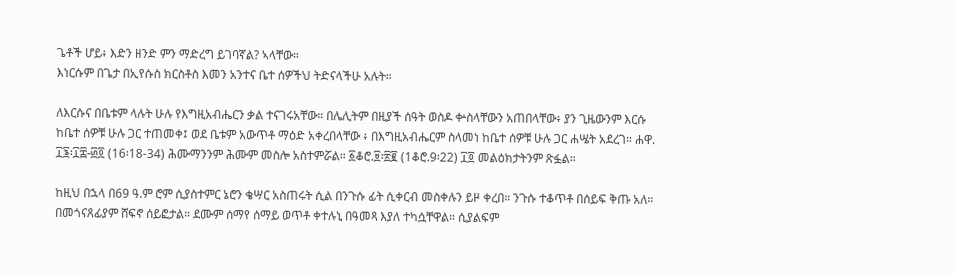ጌቶች ሆይ፥ እድን ዘንድ ምን ማድረግ ይገባኛል? ኣላቸው።
እነርሱም በጌታ በኢየሱስ ክርስቶስ እመን አንተና ቤተ ሰዎችህ ትድናላችሁ አሉት።

ለእርሱና በቤቱም ላሉት ሁሉ የእግዚአብሔርን ቃል ተናገሩአቸው። በሌሊትም በዚያች ሰዓት ወስዶ ቍስላቸውን አጠበላቸው፥ ያን ጊዜውንም እርሱ ከቤተ ሰዎቹ ሁሉ ጋር ተጠመቀ፤ ወደ ቤቱም አውጥቶ ማዕድ አቀረበላቸው ፥ በእግዚአብሔርም ስላመነ ከቤተ ሰዎቹ ሁሉ ጋር ሐሤት አደረገ። ሐዋ. ፲፮፡፲፰-፴፬ (16፡18-34) ሕሙማንንም ሕሙም መስሎ አስተምሯል። ፩ቆሮ.፱፡፳፪ (1ቆሮ.9፡22) ፲፬ መልዕክታትንም ጽፏል።

ከዚህ በኋላ በ69 ዓ.ም ሮም ሲያስተምር ኔሮን ቄሣር አስጠሩት ሲል በንጉሱ ፊት ሲቀርብ መስቀሉን ይዞ ቀረበ። ንጉሱ ተቆጥቶ በሰይፍ ቅጡ አለ። በመጎናጸፊያም ሸፍኖ ሰይፎታል። ደሙም ሰማየ ሰማይ ወጥቶ ቀተሉኒ በዓመጻ እያለ ተካሷቸዋል። ሲያልፍም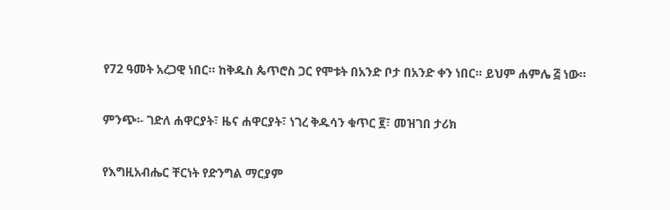የ72 ዓመት አረጋዊ ነበር። ከቅዱስ ጴጥሮስ ጋር የሞቱት በአንድ ቦታ በአንድ ቀን ነበር። ይህም ሐምሌ ፭ ነው።

ምንጭ፡- ገድለ ሐዋርያት፣ ዜና ሐዋርያት፣ ነገረ ቅዱሳን ቁጥር ፪፣ መዝገበ ታሪክ

የእግዚአብሔር ቸርነት የድንግል ማርያም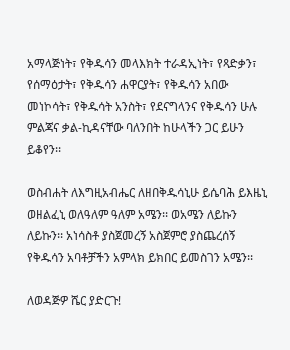አማላጅነት፣ የቅዱሳን መላእክት ተራዳኢነት፣ የጻድቃን፣ የሰማዕታት፣ የቅዱሳን ሐዋርያት፣ የቅዱሳን አበው መነኮሳት፣ የቅዱሳት አንስት፣ የደናግላንና የቅዱሳን ሁሉ ምልጃና ቃል-ኪዳናቸው ባለንበት ከሁላችን ጋር ይሁን ይቆየን፡፡

ወስብሐት ለእግዚአብሔር ለዘበቅዱሳኒሁ ይሴባሕ ይእዜኒ ወዘልፈኒ ወለዓለም ዓለም አሜን፡፡ ወአሜን ለይኩን ለይኩን፡፡ አነሳስቶ ያስጀመረኝ አስጀምሮ ያስጨረሰኝ የቅዱሳን አባቶቻችን አምላክ ይክበር ይመስገን አሜን፡፡

ለወዳጅዎ ሼር ያድርጉ!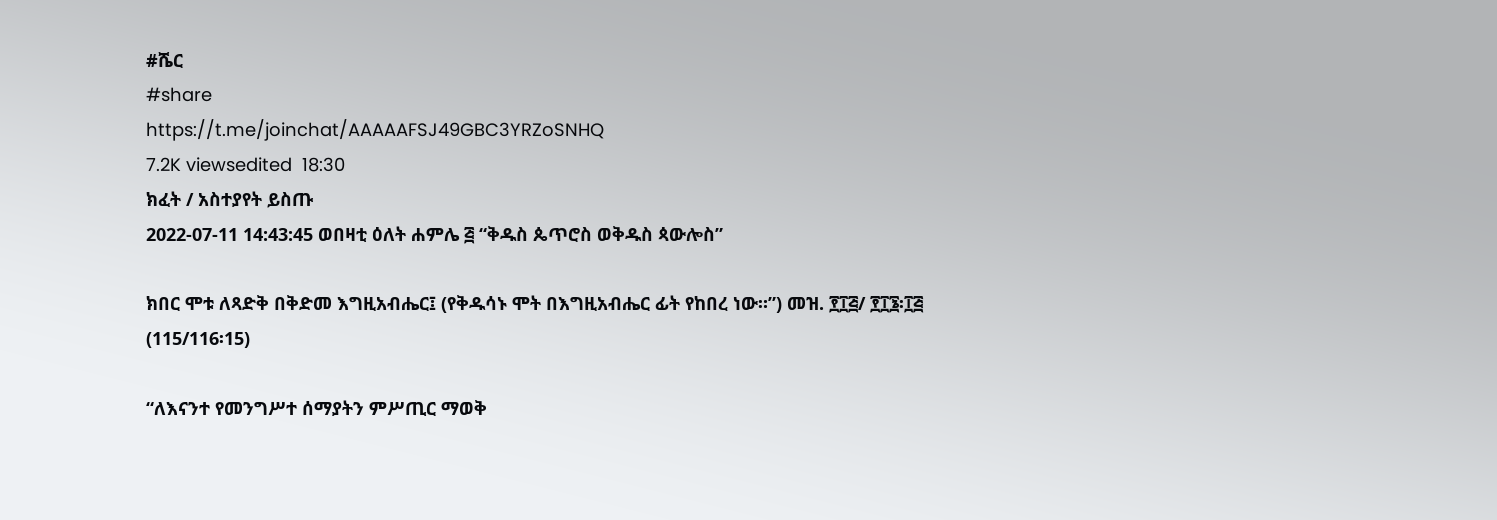#ሼር
#share
https://t.me/joinchat/AAAAAFSJ49GBC3YRZoSNHQ
7.2K viewsedited  18:30
ክፈት / አስተያየት ይስጡ
2022-07-11 14:43:45 ወበዛቲ ዕለት ሐምሌ ፭ “ቅዱስ ጴጥሮስ ወቅዱስ ጳውሎስ”

ክበር ሞቱ ለጻድቅ በቅድመ እግዚአብሔር፤ (የቅዱሳኑ ሞት በእግዚአብሔር ፊት የከበረ ነው።”) መዝ. ፻፲፭/ ፻፲፮፡፲፭ (115/116፡15)

“ለእናንተ የመንግሥተ ሰማያትን ምሥጢር ማወቅ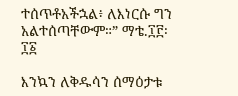ተሰጥቶአችኋል፥ ለእነርሱ ግን አልተሰጣቸውም።” ማቴ.፲፫፡፲፩

እንኳን ለቅዱሳን ሰማዕታቱ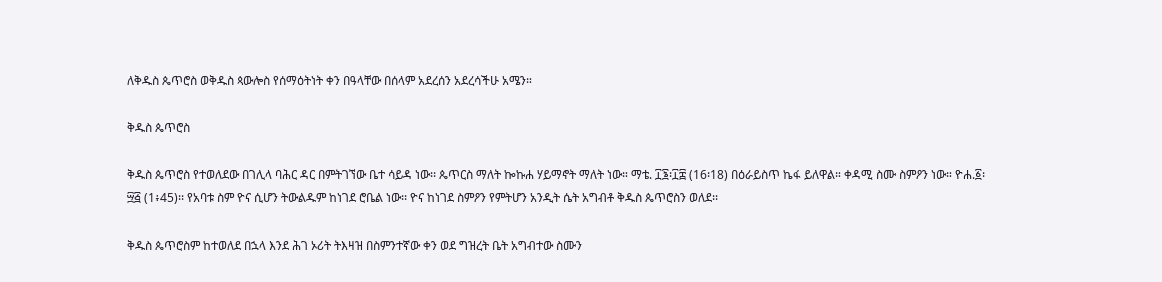ለቅዱስ ጴጥሮስ ወቅዱስ ጳውሎስ የሰማዕትነት ቀን በዓላቸው በሰላም አደረሰን አደረሳችሁ አሜን።

ቅዱስ ጴጥሮስ

ቅዱስ ጴጥሮስ የተወለደው በገሊላ ባሕር ዳር በምትገኘው ቤተ ሳይዳ ነው፡፡ ጴጥርስ ማለት ኰኩሐ ሃይማኖት ማለት ነው። ማቴ. ፲፮፡፲፰ (16፡18) በዕራይስጥ ኬፋ ይለዋል። ቀዳሚ ስሙ ስምዖን ነው። ዮሐ.፩፡፵፭ (1፥45)፡፡ የአባቱ ስም ዮና ሲሆን ትውልዱም ከነገደ ሮቤል ነው፡፡ ዮና ከነገደ ስምዖን የምትሆን አንዲት ሴት አግብቶ ቅዱስ ጴጥሮስን ወለደ፡፡

ቅዱስ ጴጥሮስም ከተወለደ በኋላ እንደ ሕገ ኦሪት ትእዛዝ በስምንተኛው ቀን ወደ ግዝረት ቤት አግብተው ስሙን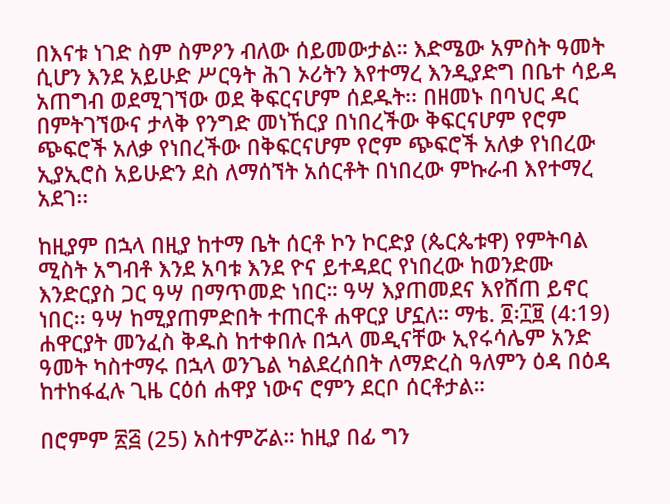በእናቱ ነገድ ስም ስምዖን ብለው ሰይመውታል። እድሜው አምስት ዓመት ሲሆን እንደ አይሁድ ሥርዓት ሕገ ኦሪትን እየተማረ እንዲያድግ በቤተ ሳይዳ አጠግብ ወደሚገኘው ወደ ቅፍርናሆም ሰደዱት፡፡ በዘመኑ በባህር ዳር በምትገኘውና ታላቅ የንግድ መነኸርያ በነበረችው ቅፍርናሆም የሮም ጭፍሮች አለቃ የነበረችው በቅፍርናሆም የሮም ጭፍሮች አለቃ የነበረው ኢያኢሮስ አይሁድን ደስ ለማሰኘት አሰርቶት በነበረው ምኩራብ እየተማረ አደገ፡፡

ከዚያም በኋላ በዚያ ከተማ ቤት ሰርቶ ኮን ኮርድያ (ጴርጴቱዋ) የምትባል ሚስት አግብቶ እንደ አባቱ እንደ ዮና ይተዳደር የነበረው ከወንድሙ እንድርያስ ጋር ዓሣ በማጥመድ ነበር። ዓሣ እያጠመደና እየሸጠ ይኖር ነበር፡፡ ዓሣ ከሚያጠምድበት ተጠርቶ ሐዋርያ ሆኗለ። ማቴ. ፬፡፲፱ (4:19) ሐዋርያት መንፈስ ቅዱስ ከተቀበሉ በኋላ መዲናቸው ኢየሩሳሌም አንድ ዓመት ካስተማሩ በኋላ ወንጌል ካልደረሰበት ለማድረስ ዓለምን ዕዳ በዕዳ ከተከፋፈሉ ጊዜ ርዕሰ ሐዋያ ነውና ሮምን ደርቦ ሰርቶታል።

በሮምም ፳፭ (25) አስተምሯል። ከዚያ በፊ ግን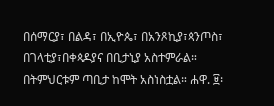በሰማርያ፣ በልዳ፣ በኢዮጴ፣ በአንጾኪያ፣ጳንጦስ፣ በገላቲያ፣በቀጳዶያና በቢታኒያ አስተምራል። በትምህርቱም ጣቢታ ከሞት አስነስቷል። ሐዋ. ፱፡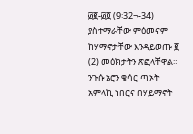፴፪-፴፬ (9፡32¬-34) ያስተማራቸው ምዕመናም ከሃማኖታቸው እንዳይወጡ ፪ (2) መዕክታትን ጽፎላቸዋል። ንጉሱ ኔሮን ቄሳር ጣኦት አምላኪ ነበርና በሃይማኖት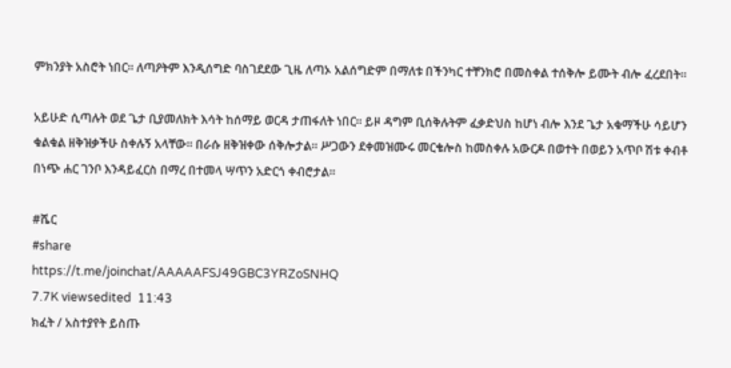ምክንያት አስሮት ነበር። ለጣዖትም እንዲሰግድ ባስገደደው ጊዜ ለጣኦ አልሰግድም በማለቱ በችንካር ተቸንክሮ በመስቀል ተሰቅሎ ይሙት ብሎ ፈረደበት።

አይሁድ ሲጣሉት ወደ ጌታ ቢያመለክት እሳት ከሰማይ ወርዳ ታጠፋለት ነበር። ይዞ ዳግም ቢሰቅሉትም ፈቃድህስ ከሆነ ብሎ እንደ ጌታ አቁማችሁ ሳይሆን ቁልቁል ዘቅዝቃችሁ ስቀሉኝ አላቸው። በራሱ ዘቅዝቀው ሰቅሎታል። ሥጋውን ደቀመዝሙሩ መርቄሎስ ከመስቀሉ አውርዶ በወተት በወይን አጥቦ ሽቱ ቀብቶ በነጭ ሐር ገንቦ እንዳይፈርስ በማረ በተመላ ሣጥን አድርጎ ቀብሮታል።

#ሼር
#share
https://t.me/joinchat/AAAAAFSJ49GBC3YRZoSNHQ
7.7K viewsedited  11:43
ክፈት / አስተያየት ይስጡ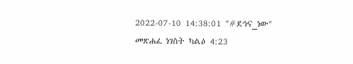2022-07-10 14:38:01 "#ደኅና_ነው" መጽሐፈ ነገስት ካልዕ 4:23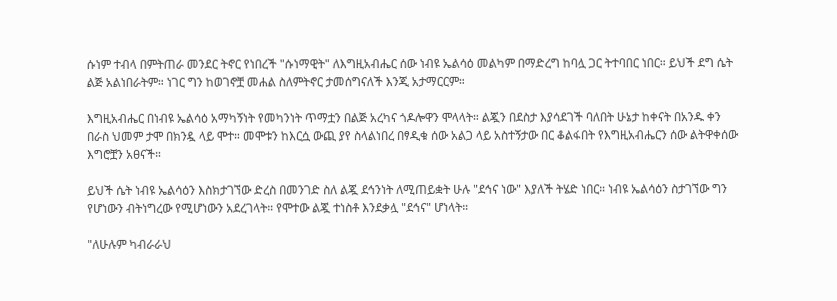ሱነም ተብላ በምትጠራ መንደር ትኖር የነበረች "ሱነማዊት" ለእግዚአብሔር ሰው ነብዩ ኤልሳዕ መልካም በማድረግ ከባሏ ጋር ትተባበር ነበር። ይህች ደግ ሴት ልጅ አልነበራትም። ነገር ግን ከወገኖቿ መሐል ስለምትኖር ታመሰግናለች እንጂ አታማርርም።

እግዚአብሔር በነብዩ ኤልሳዕ አማካኝነት የመካንነት ጥማቷን በልጅ አረካና ጎዶሎዋን ሞላላት። ልጇን በደስታ እያሳደገች ባለበት ሁኔታ ከቀናት በአንዱ ቀን በራስ ህመም ታሞ በክንዷ ላይ ሞተ። መሞቱን ከእርሷ ውጪ ያየ ስላልነበረ በፃዲቁ ሰው አልጋ ላይ አስተኝታው በር ቆልፋበት የእግዚአብሔርን ሰው ልትዋቀሰው እግሮቿን አፀናች።

ይህች ሴት ነብዩ ኤልሳዕን እስክታገኘው ድረስ በመንገድ ስለ ልጇ ደኅንነት ለሚጠይቋት ሁሉ "ደኅና ነው" እያለች ትሄድ ነበር። ነብዩ ኤልሳዕን ስታገኘው ግን የሆነውን ብትነግረው የሚሆነውን አደረገላት። የሞተው ልጇ ተነስቶ እንደቃሏ "ደኅና" ሆነላት።

"ለሁሉም ካብራራህ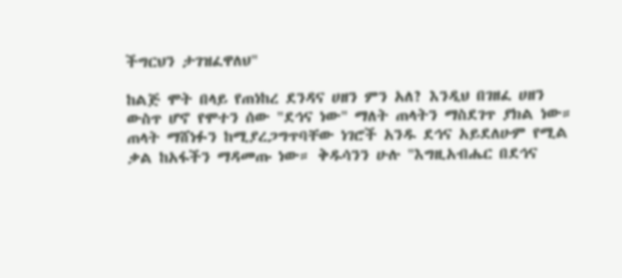ችግርህን ታገዝፈዋለህ"

ከልጅ ሞት በላይ የጠነከረ ደንዳና ሀዘን ምን አለ? እንዲህ በገዘፈ ሀዘን ውስጥ ሆኖ የሞተን ሰው "ደኅና ነው" ማለት ጠላትን ማስደገጥ ያክል ነው። ጠላት ማሸነፉን ከሚያረጋግጥባቸው ነገሮች አንዱ ደኅና አይደለሁም የሚል ቃል ከአፋችን ማዳመጡ ነው። ቅዱሳንን ሁሉ "እግዚአብሔር በደኅና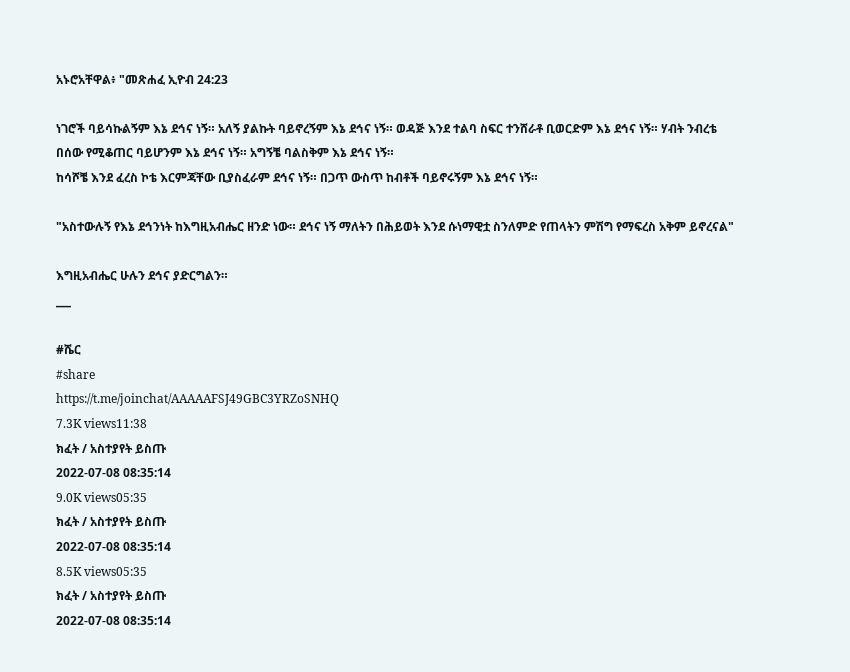አኑሮአቸዋል፥ "መጽሐፈ ኢዮብ 24:23

ነገሮች ባይሳኩልኝም እኔ ደኅና ነኝ። አለኝ ያልኩት ባይኖረኝም እኔ ደኅና ነኝ። ወዳጅ እንደ ተልባ ስፍር ተንሸራቶ ቢወርድም እኔ ደኅና ነኝ። ሃብት ንብረቴ
በሰው የሚቆጠር ባይሆንም እኔ ደኅና ነኝ። አግኝቼ ባልስቅም እኔ ደኅና ነኝ።
ከሳሾቼ እንደ ፈረስ ኮቴ እርምጃቸው ቢያስፈራም ደኅና ነኝ። በጋጥ ውስጥ ከብቶች ባይኖሩኝም እኔ ደኅና ነኝ።

"አስተውሉኝ የእኔ ደኅንነት ከእግዚአብሔር ዘንድ ነው። ደኅና ነኝ ማለትን በሕይወት እንደ ሱነማዊቷ ስንለምድ የጠላትን ምሽግ የማፍረስ አቅም ይኖረናል"

እግዚአብሔር ሁሉን ደኅና ያድርግልን።
___

#ሼር
#share
https://t.me/joinchat/AAAAAFSJ49GBC3YRZoSNHQ
7.3K views11:38
ክፈት / አስተያየት ይስጡ
2022-07-08 08:35:14
9.0K views05:35
ክፈት / አስተያየት ይስጡ
2022-07-08 08:35:14
8.5K views05:35
ክፈት / አስተያየት ይስጡ
2022-07-08 08:35:14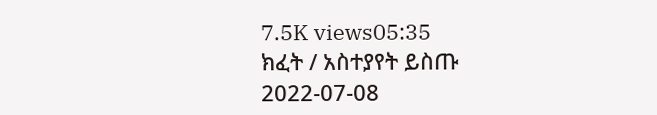7.5K views05:35
ክፈት / አስተያየት ይስጡ
2022-07-08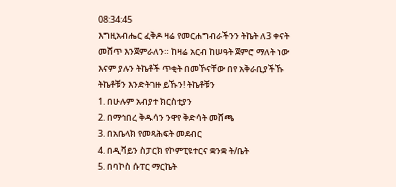08:34:45
እግዚአብሔር ፈቅዶ ዛሬ የመርሐግብራችንን ትኬት ለ3 ቀናት መሸጥ እንጀምራለን። ከዛሬ አርብ ከሠዓት ጀምሮ ማለት ነው እናም ያሉን ትኬቶች ጥቂት በመኾናቸው በየ አቅራቢያችኹ ትኬቶቹን እንድትገዙ ይኹን! ትኬቶቹን
1. በሁሉም አብያተ ክርስቲያን
2. በማኅበረ ቅዱሳን ንዋየ ቅድሳት መሸጫ
3. በአቤላክ የመጻሕፍት መደብር
4. በዲቫይን ስፓርክ የኮምፒዩተርና ቋንቋ ት/ቤት
5. በባኮስ ሱፐር ማርኬት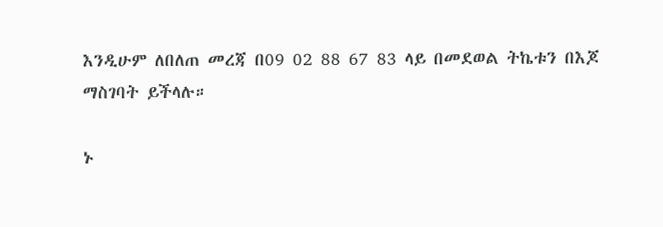እንዲሁም ለበለጠ መረጃ በ09 02 88 67 83 ላይ በመደወል ትኬቱን በእጆ ማስገባት ይችላሉ።

ኑ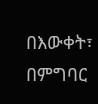በእውቀት፣ በምግባር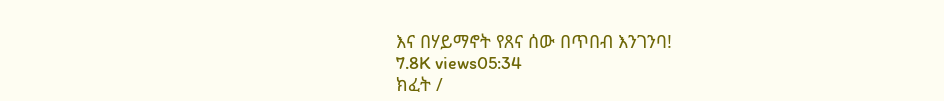እና በሃይማኖት የጸና ሰው በጥበብ እንገንባ!
7.8K views05:34
ክፈት /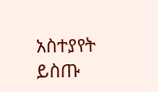አስተያየት ይስጡ